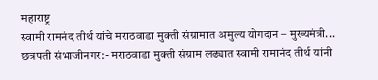महाराष्ट्र
स्वामी रामनंद तीर्थ यांचे मराठवाडा मुक्ती संग्रामात अमुल्य योगदान – मुख्यमंत्री...
छत्रपती संभाजीनगर:- मराठवाडा मुक्ती संग्राम लढ्यात स्वामी रामानंद तीर्थ यांनी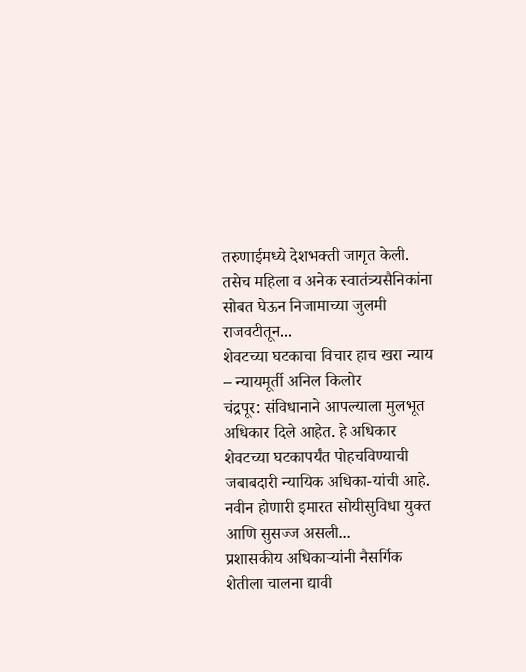तरुणाईमध्ये देशभक्ती जागृत केली. तसेच महिला व अनेक स्वातंत्र्यसैनिकांना सोबत घेऊन निजामाच्या जुलमी राजवटीतून...
शेवटच्या घटकाचा विचार हाच खरा न्याय – न्यायमूर्ती अनिल किलोर
चंद्रपूर: संविधानाने आपल्याला मुलभूत अधिकार दिले आहेत. हे अधिकार शेवटच्या घटकापर्यंत पोहचविण्याची जबाबदारी न्यायिक अधिका-यांची आहे. नवीन होणारी इमारत सोयीसुविधा युक्त आणि सुसज्ज असली...
प्रशासकीय अधिकाऱ्यांनी नैसर्गिक शेतीला चालना द्यावी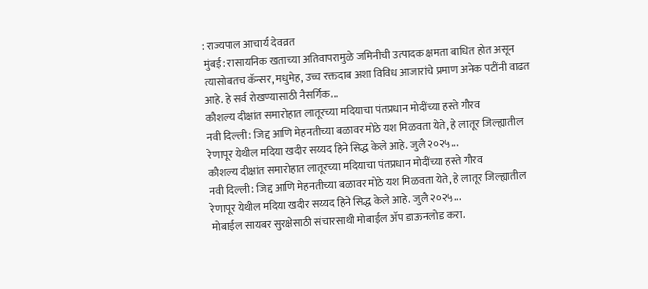: राज्यपाल आचार्य देवव्रत
मुंबई: रासायनिक खताच्या अतिवापरामुळे जमिनीची उत्पादक क्षमता बाधित होत असून त्यासोबतच कॅन्सर, मधुमेह, उच्च रक्तदाब अशा विविध आजारांचे प्रमाण अनेक पटींनी वाढत आहे. हे सर्व रोखण्यासाठी नैसर्गिक...
कौशल्य दीक्षांत समारोहात लातूरच्या मदियाचा पंतप्रधान मोदींच्या हस्ते गौरव
नवी दिल्ली: जिद्द आणि मेहनतीच्या बळावर मोठे यश मिळवता येते, हे लातूर जिल्ह्यातील रेणापूर येथील मदिया खदीर सय्यद हिने सिद्ध केले आहे. जुलै २०२५...
कौशल्य दीक्षांत समारोहात लातूरच्या मदियाचा पंतप्रधान मोदींच्या हस्ते गौरव
नवी दिल्ली: जिद्द आणि मेहनतीच्या बळावर मोठे यश मिळवता येते, हे लातूर जिल्ह्यातील रेणापूर येथील मदिया खदीर सय्यद हिने सिद्ध केले आहे. जुलै २०२५...
मोबाईल सायबर सुरक्षेसाठी संचारसाथी मोबाईल ॲप डाऊनलोड करा.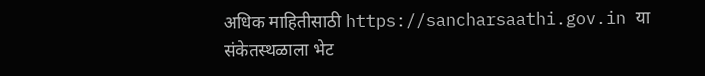अधिक माहितीसाठी https://sancharsaathi.gov.in या संकेतस्थळाला भेट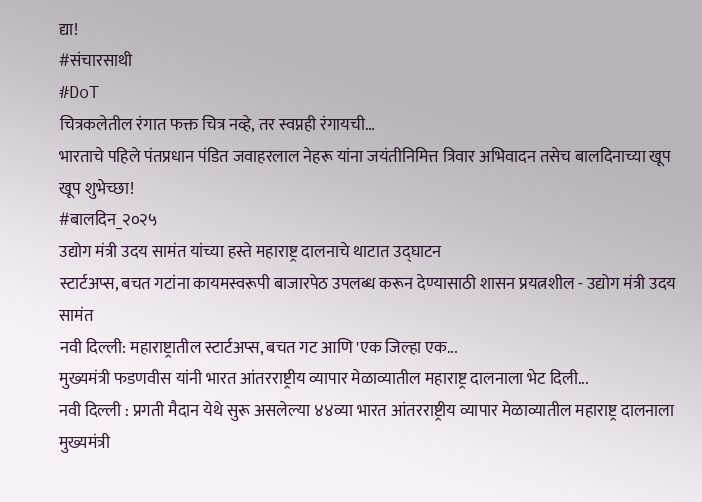द्या!
#संचारसाथी
#DoT
चित्रकलेतील रंगात फक्त चित्र नव्हे, तर स्वप्नही रंगायची…
भारताचे पहिले पंतप्रधान पंडित जवाहरलाल नेहरू यांना जयंतीनिमित्त त्रिवार अभिवादन तसेच बालदिनाच्या खूप खूप शुभेच्छा!
#बालदिन_२०२५
उद्योग मंत्री उदय सामंत यांच्या हस्ते महाराष्ट्र दालनाचे थाटात उद्घाटन
स्टार्टअप्स, बचत गटांना कायमस्वरूपी बाजारपेठ उपलब्ध करून देण्यासाठी शासन प्रयत्नशील - उद्योग मंत्री उदय सामंत
नवी दिल्ली: महाराष्ट्रातील स्टार्टअप्स, बचत गट आणि 'एक जिल्हा एक...
मुख्यमंत्री फडणवीस यांनी भारत आंतरराष्ट्रीय व्यापार मेळाव्यातील महाराष्ट्र दालनाला भेट दिली...
नवी दिल्ली : प्रगती मैदान येथे सुरू असलेल्या ४४व्या भारत आंतरराष्ट्रीय व्यापार मेळाव्यातील महाराष्ट्र दालनाला मुख्यमंत्री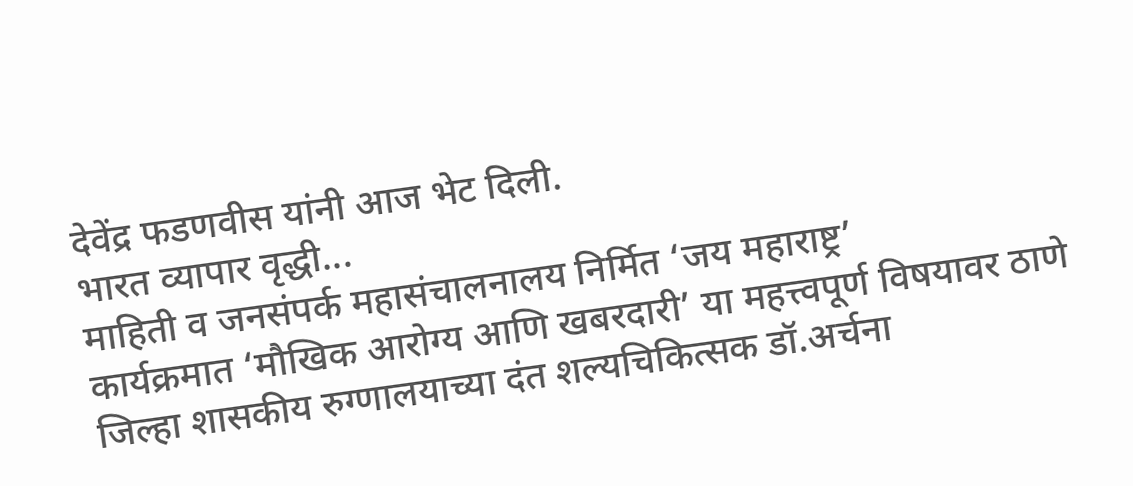देवेंद्र फडणवीस यांनी आज भेट दिली.
भारत व्यापार वृद्धी...
माहिती व जनसंपर्क महासंचालनालय निर्मित ‘जय महाराष्ट्र’
कार्यक्रमात ‘मौखिक आरोग्य आणि खबरदारी’ या महत्त्वपूर्ण विषयावर ठाणे जिल्हा शासकीय रुग्णालयाच्या दंत शल्यचिकित्सक डॉ.अर्चना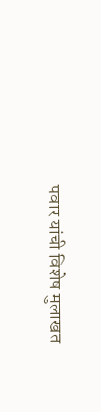पवार यांची विशेष मुलाखत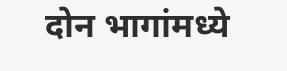दोन भागांमध्ये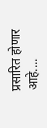प्रसारित होणार आहे....